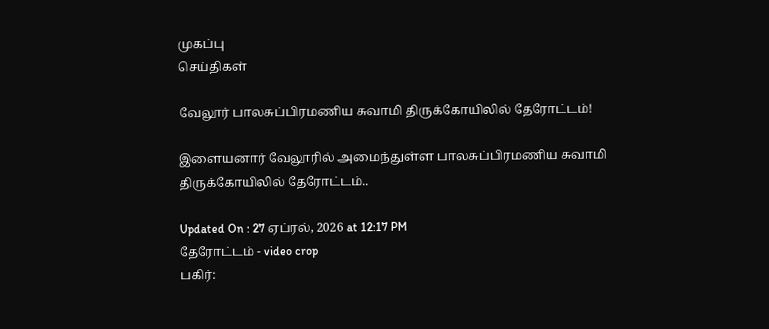முகப்பு
செய்திகள்

வேலூர் பாலசுப்பிரமணிய சுவாமி திருக்கோயிலில் தேரோட்டம்!

இளையனார் வேலூரில் அமைந்துள்ள பாலசுப்பிரமணிய சுவாமி திருக்கோயிலில் தேரோட்டம்..

Updated On : 27 ஏப்ரல், 2026 at 12:17 PM
தேரோட்டம் - video crop
பகிர்: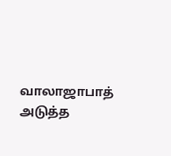வாலாஜாபாத் அடுத்த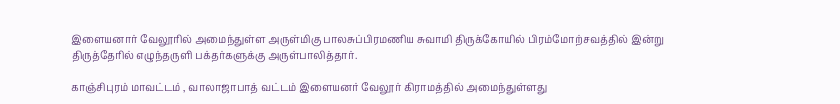இளையனார் வேலூரில் அமைந்துள்ள அருள்மிகு பாலசுப்பிரமணிய சுவாமி திருக்கோயில் பிரம்மோற்சவத்தில் இன்று திருத்தேரில் எழுந்தருளி பக்தர்களுக்கு அருள்பாலித்தார்.

காஞ்சிபுரம் மாவட்டம் , வாலாஜாபாத் வட்டம் இளையனர் வேலூர் கிராமத்தில் அமைந்துள்ளது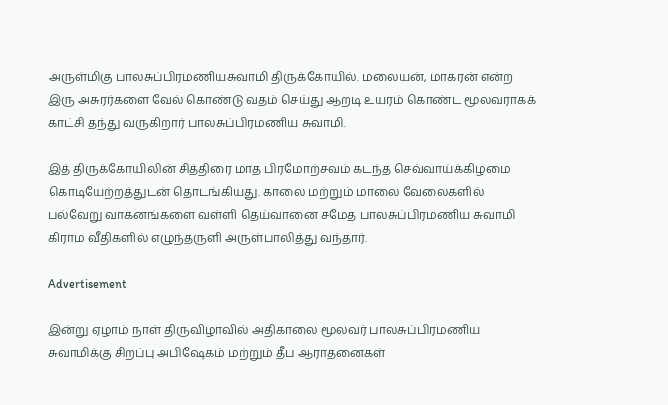அருள்மிகு பாலசுப்பிரமணியசுவாமி திருக்கோயில். மலையன், மாகரன் என்ற இரு அசுரர்களை வேல் கொண்டு வதம் செய்து ஆறடி உயரம் கொண்ட மூலவராகக் காட்சி தந்து வருகிறார் பாலசுப்பிரமணிய சுவாமி.

இத் திருக்கோயிலின் சித்திரை மாத பிரமோற்சவம் கடந்த செவ்வாய்க்கிழமை கொடியேற்றத்துடன் தொடங்கியது. காலை மற்றும் மாலை வேலைகளில் பல்வேறு வாகனங்களை வள்ளி தெய்வானை சமேத பாலசுப்பிரமணிய சுவாமி கிராம வீதிகளில் எழுந்தருளி அருள்பாலித்து வந்தார்.

Advertisement

இன்று ஏழாம் நாள் திருவிழாவில் அதிகாலை மூலவர் பாலசுப்பிரமணிய சுவாமிக்கு சிறப்பு அபிஷேகம் மற்றும் தீப ஆராதனைகள்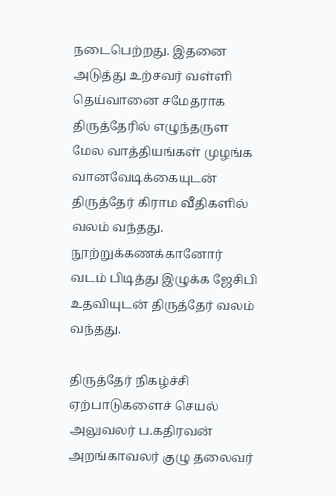நடைபெற்றது. இதனை அடுத்து உற்சவர் வள்ளி தெய்வானை சமேதராக திருத்தேரில் எழுந்தருள மேல வாத்தியங்கள் முழங்க வானவேடிக்கையுடன் திருத்தேர் கிராம வீதிகளில் வலம் வந்தது. நூற்றுக்கணக்கானோர் வடம் பிடித்து இழுக்க ஜேசிபி உதவியுடன் திருத்தேர் வலம் வந்தது.

திருத்தேர் நிகழ்ச்சி ஏற்பாடுகளைச் செயல் அலுவலர் ப.கதிரவன் அறங்காவலர் குழு தலைவர்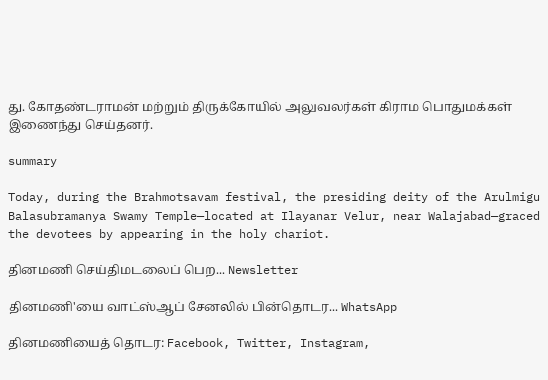து. கோதண்டராமன் மற்றும் திருக்கோயில் அலுவலர்கள் கிராம பொதுமக்கள் இணைந்து செய்தனர்.

summary

Today, during the Brahmotsavam festival, the presiding deity of the Arulmigu Balasubramanya Swamy Temple—located at Ilayanar Velur, near Walajabad—graced the devotees by appearing in the holy chariot.

தினமணி செய்திமடலைப் பெற... Newsletter

தினமணி'யை வாட்ஸ்ஆப் சேனலில் பின்தொடர... WhatsApp

தினமணியைத் தொடர: Facebook, Twitter, Instagram,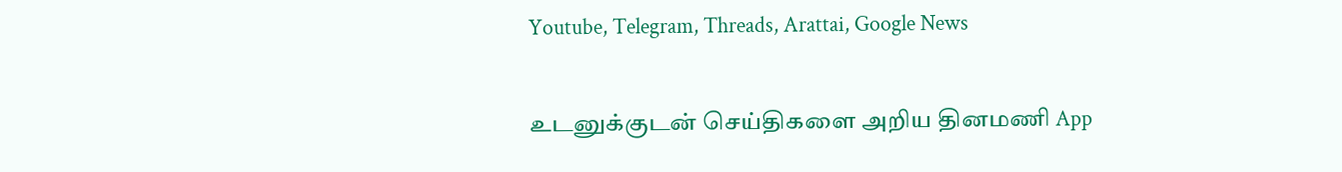Youtube, Telegram, Threads, Arattai, Google News

உடனுக்குடன் செய்திகளை அறிய தினமணி App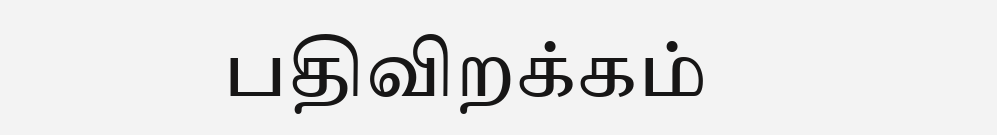பதிவிறக்கம்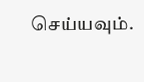செய்யவும்.